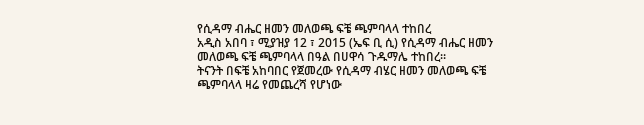የሲዳማ ብሔር ዘመን መለወጫ ፍቼ ጫምባላላ ተከበረ
አዲስ አበባ ፣ ሚያዝያ 12 ፣ 2015 (ኤፍ ቢ ሲ) የሲዳማ ብሔር ዘመን መለወጫ ፍቼ ጫምባላላ በዓል በሀዋሳ ጉዱማሌ ተከበረ።
ትናንት በፍቼ አከባበር የጀመረው የሲዳማ ብሄር ዘመን መለወጫ ፍቼ ጫምባላላ ዛሬ የመጨረሻ የሆነው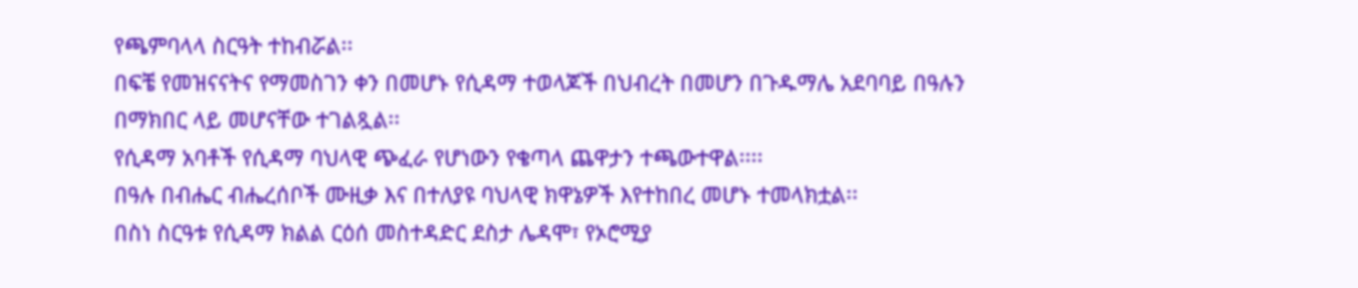የጫምባላላ ስርዓት ተከብሯል፡፡
በፍቼ የመዝናናትና የማመስገን ቀን በመሆኑ የሲዳማ ተወላጆች በህብረት በመሆን በጉዱማሌ አደባባይ በዓሉን በማክበር ላይ መሆናቸው ተገልጿል፡፡
የሲዳማ አባቶች የሲዳማ ባህላዊ ጭፈራ የሆነውን የቄጣላ ጨዋታን ተጫውተዋል፡፡፡፡
በዓሉ በብሔር ብሔረሰቦች ሙዚቃ እና በተለያዩ ባህላዊ ክዋኔዎች እየተከበረ መሆኑ ተመላክቷል፡፡
በስነ ስርዓቱ የሲዳማ ክልል ርዕሰ መስተዳድር ደስታ ሌዳሞ፣ የኦሮሚያ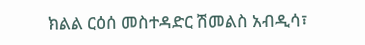ክልል ርዕሰ መስተዳድር ሽመልስ አብዲሳ፣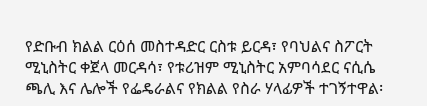የድቡብ ክልል ርዕሰ መስተዳድር ርስቱ ይርዳ፣ የባህልና ስፖርት ሚኒስትር ቀጀላ መርዳሳ፣ የቱሪዝም ሚኒስትር አምባሳደር ናሲሴ ጫሊ እና ሌሎች የፌዴራልና የክልል የስራ ሃላፊዎች ተገኝተዋል፡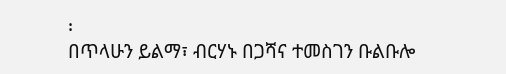፡
በጥላሁን ይልማ፣ ብርሃኑ በጋሻና ተመስገን ቡልቡሎ